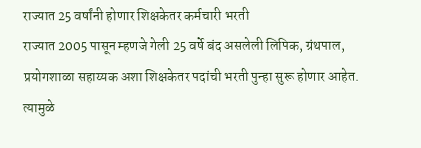राज्यात 25 वर्षांनी होणार शिक्षकेतर कर्मचारी भरती
राज्यात 2005 पासून म्हणजे गेली 25 वर्षे बंद असलेली लिपिक, ग्रंथपाल, प्रयोगशाळा सहाय्यक अशा शिक्षकेतर पदांची भरती पुन्हा सुरू होणार आहेत. त्यामुळे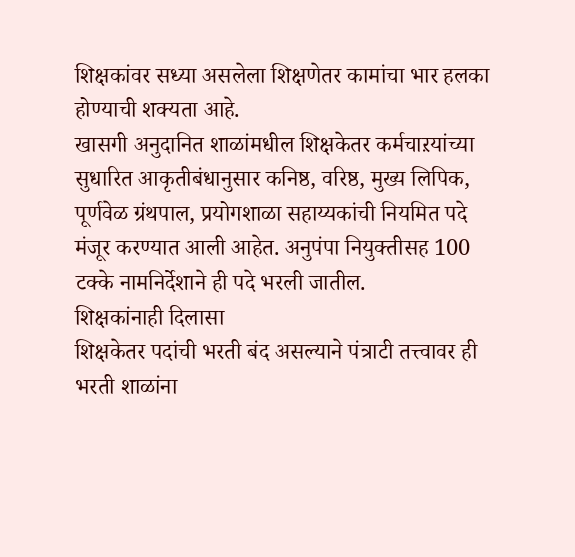शिक्षकांवर सध्या असलेला शिक्षणेतर कामांचा भार हलका होण्याची शक्यता आहे.
खासगी अनुदानित शाळांमधील शिक्षकेतर कर्मचाऱयांच्या सुधारित आकृतीबंधानुसार कनिष्ठ, वरिष्ठ, मुख्य लिपिक, पूर्णवेळ ग्रंथपाल, प्रयोगशाळा सहाय्यकांची नियमित पदे मंजूर करण्यात आली आहेत. अनुपंपा नियुक्तीसह 100 टक्के नामनिर्देशाने ही पदे भरली जातील.
शिक्षकांनाही दिलासा
शिक्षकेतर पदांची भरती बंद असल्याने पंत्राटी तत्त्वावर ही भरती शाळांना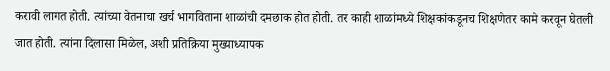करावी लागत होती. त्यांच्या वेतनाचा खर्च भागविताना शाळांची दमछाक होत होती. तर काही शाळांमध्ये शिक्षकांकडूनच शिक्षणेतर कामे करवून घेतली जात होती. त्यांना दिलासा मिळेल, अशी प्रतिक्रिया मुख्याध्यापक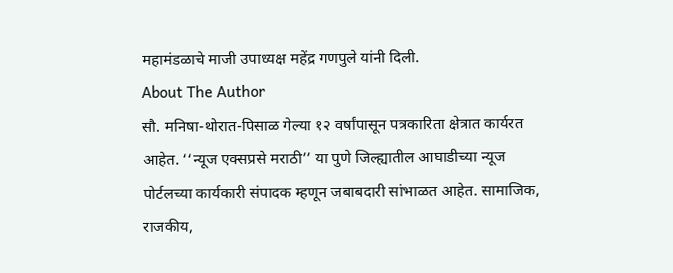महामंडळाचे माजी उपाध्यक्ष महेंद्र गणपुले यांनी दिली.
About The Author
सौ. मनिषा-थोरात-पिसाळ गेल्या १२ वर्षांपासून पत्रकारिता क्षेत्रात कार्यरत आहेत. ‘‘न्यूज एक्सप्रसे मराठी’’ या पुणे जिल्ह्यातील आघाडीच्या न्यूज पोर्टलच्या कार्यकारी संपादक म्हणून जबाबदारी सांभाळत आहेत. सामाजिक, राजकीय,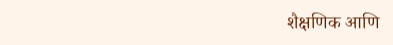शैक्षणिक आणि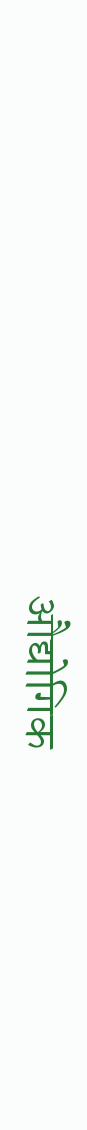औद्योगिक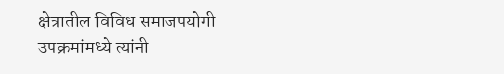क्षेत्रातील विविध समाजपयोगी उपक्रमांमध्ये त्यांनी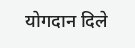योगदान दिले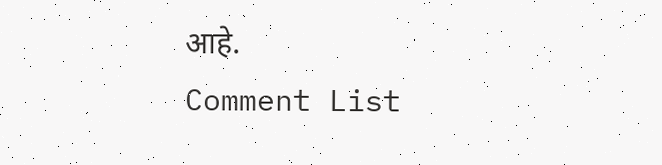आहे.
Comment List